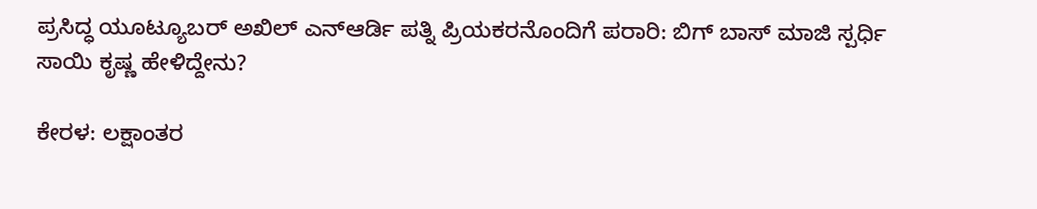ಪ್ರಸಿದ್ಧ ಯೂಟ್ಯೂಬರ್ ಅಖಿಲ್ ಎನ್ಆರ್ಡಿ ಪತ್ನಿ ಪ್ರಿಯಕರನೊಂದಿಗೆ ಪರಾರಿ: ಬಿಗ್ ಬಾಸ್ ಮಾಜಿ ಸ್ಪರ್ಧಿ ಸಾಯಿ ಕೃಷ್ಣ ಹೇಳಿದ್ದೇನು?

ಕೇರಳ: ಲಕ್ಷಾಂತರ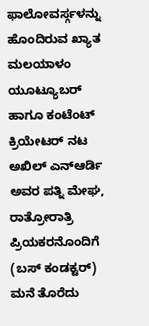ಫಾಲೋವರ್ಸ್ಗಳನ್ನು ಹೊಂದಿರುವ ಖ್ಯಾತ ಮಲಯಾಳಂ ಯೂಟ್ಯೂಬರ್ ಹಾಗೂ ಕಂಟೆಂಟ್ ಕ್ರಿಯೇಟರ್ ನಟ ಅಖಿಲ್ ಎನ್ಆರ್ಡಿ ಅವರ ಪತ್ನಿ ಮೇಘ, ರಾತ್ರೋರಾತ್ರಿ ಪ್ರಿಯಕರನೊಂದಿಗೆ (ಬಸ್ ಕಂಡಕ್ಟರ್) ಮನೆ ತೊರೆದು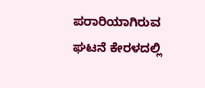ಪರಾರಿಯಾಗಿರುವ ಘಟನೆ ಕೇರಳದಲ್ಲಿ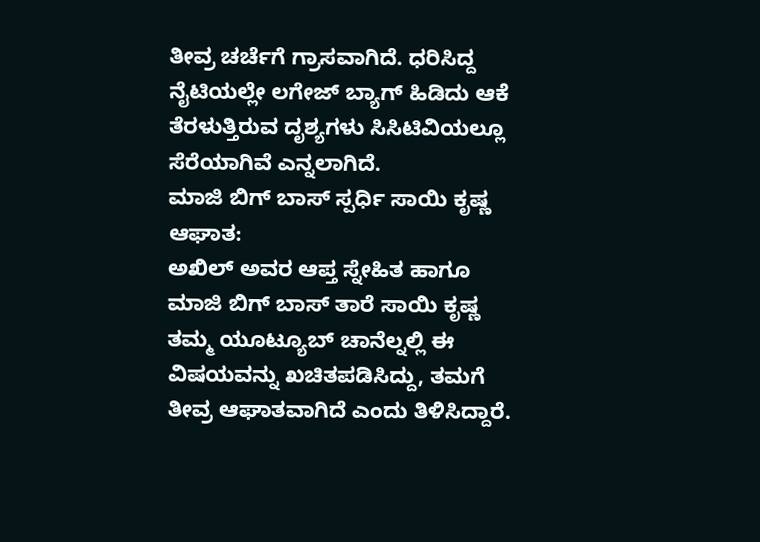ತೀವ್ರ ಚರ್ಚೆಗೆ ಗ್ರಾಸವಾಗಿದೆ. ಧರಿಸಿದ್ದ ನೈಟಿಯಲ್ಲೇ ಲಗೇಜ್ ಬ್ಯಾಗ್ ಹಿಡಿದು ಆಕೆ ತೆರಳುತ್ತಿರುವ ದೃಶ್ಯಗಳು ಸಿಸಿಟಿವಿಯಲ್ಲೂ ಸೆರೆಯಾಗಿವೆ ಎನ್ನಲಾಗಿದೆ.
ಮಾಜಿ ಬಿಗ್ ಬಾಸ್ ಸ್ಪರ್ಧಿ ಸಾಯಿ ಕೃಷ್ಣ ಆಘಾತ:
ಅಖಿಲ್ ಅವರ ಆಪ್ತ ಸ್ನೇಹಿತ ಹಾಗೂ ಮಾಜಿ ಬಿಗ್ ಬಾಸ್ ತಾರೆ ಸಾಯಿ ಕೃಷ್ಣ ತಮ್ಮ ಯೂಟ್ಯೂಬ್ ಚಾನೆಲ್ನಲ್ಲಿ ಈ ವಿಷಯವನ್ನು ಖಚಿತಪಡಿಸಿದ್ದು, ತಮಗೆ ತೀವ್ರ ಆಘಾತವಾಗಿದೆ ಎಂದು ತಿಳಿಸಿದ್ದಾರೆ.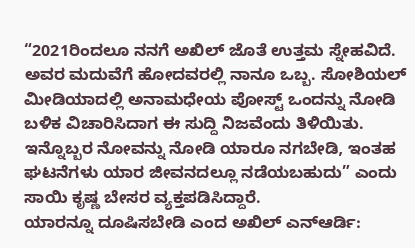“2021ರಿಂದಲೂ ನನಗೆ ಅಖಿಲ್ ಜೊತೆ ಉತ್ತಮ ಸ್ನೇಹವಿದೆ. ಅವರ ಮದುವೆಗೆ ಹೋದವರಲ್ಲಿ ನಾನೂ ಒಬ್ಬ. ಸೋಶಿಯಲ್ ಮೀಡಿಯಾದಲ್ಲಿ ಅನಾಮಧೇಯ ಪೋಸ್ಟ್ ಒಂದನ್ನು ನೋಡಿ ಬಳಿಕ ವಿಚಾರಿಸಿದಾಗ ಈ ಸುದ್ದಿ ನಿಜವೆಂದು ತಿಳಿಯಿತು. ಇನ್ನೊಬ್ಬರ ನೋವನ್ನು ನೋಡಿ ಯಾರೂ ನಗಬೇಡಿ, ಇಂತಹ ಘಟನೆಗಳು ಯಾರ ಜೀವನದಲ್ಲೂ ನಡೆಯಬಹುದು” ಎಂದು ಸಾಯಿ ಕೃಷ್ಣ ಬೇಸರ ವ್ಯಕ್ತಪಡಿಸಿದ್ದಾರೆ.
ಯಾರನ್ನೂ ದೂಷಿಸಬೇಡಿ ಎಂದ ಅಖಿಲ್ ಎನ್ಆರ್ಡಿ: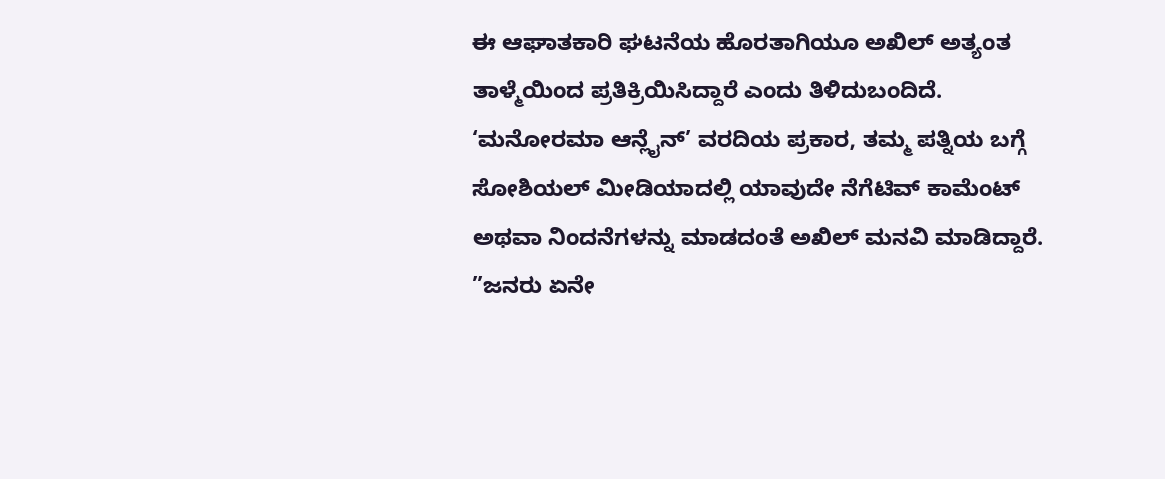ಈ ಆಘಾತಕಾರಿ ಘಟನೆಯ ಹೊರತಾಗಿಯೂ ಅಖಿಲ್ ಅತ್ಯಂತ ತಾಳ್ಮೆಯಿಂದ ಪ್ರತಿಕ್ರಿಯಿಸಿದ್ದಾರೆ ಎಂದು ತಿಳಿದುಬಂದಿದೆ. ‘ಮನೋರಮಾ ಆನ್ಲೈನ್’ ವರದಿಯ ಪ್ರಕಾರ, ತಮ್ಮ ಪತ್ನಿಯ ಬಗ್ಗೆ ಸೋಶಿಯಲ್ ಮೀಡಿಯಾದಲ್ಲಿ ಯಾವುದೇ ನೆಗೆಟಿವ್ ಕಾಮೆಂಟ್ ಅಥವಾ ನಿಂದನೆಗಳನ್ನು ಮಾಡದಂತೆ ಅಖಿಲ್ ಮನವಿ ಮಾಡಿದ್ದಾರೆ.
”ಜನರು ಏನೇ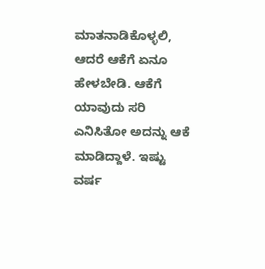ಮಾತನಾಡಿಕೊಳ್ಳಲಿ, ಆದರೆ ಆಕೆಗೆ ಏನೂ ಹೇಳಬೇಡಿ. ಆಕೆಗೆ ಯಾವುದು ಸರಿ ಎನಿಸಿತೋ ಅದನ್ನು ಆಕೆ ಮಾಡಿದ್ದಾಳೆ. ಇಷ್ಟು ವರ್ಷ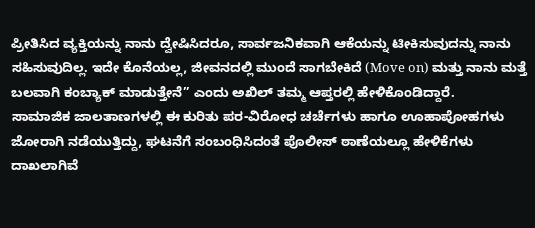ಪ್ರೀತಿಸಿದ ವ್ಯಕ್ತಿಯನ್ನು ನಾನು ದ್ವೇಷಿಸಿದರೂ, ಸಾರ್ವಜನಿಕವಾಗಿ ಆಕೆಯನ್ನು ಟೀಕಿಸುವುದನ್ನು ನಾನು ಸಹಿಸುವುದಿಲ್ಲ. ಇದೇ ಕೊನೆಯಲ್ಲ, ಜೀವನದಲ್ಲಿ ಮುಂದೆ ಸಾಗಬೇಕಿದೆ (Move on) ಮತ್ತು ನಾನು ಮತ್ತೆ ಬಲವಾಗಿ ಕಂಬ್ಯಾಕ್ ಮಾಡುತ್ತೇನೆ” ಎಂದು ಅಖಿಲ್ ತಮ್ಮ ಆಪ್ತರಲ್ಲಿ ಹೇಳಿಕೊಂಡಿದ್ದಾರೆ.
ಸಾಮಾಜಿಕ ಜಾಲತಾಣಗಳಲ್ಲಿ ಈ ಕುರಿತು ಪರ-ವಿರೋಧ ಚರ್ಚೆಗಳು ಹಾಗೂ ಊಹಾಪೋಹಗಳು ಜೋರಾಗಿ ನಡೆಯುತ್ತಿದ್ದು, ಘಟನೆಗೆ ಸಂಬಂಧಿಸಿದಂತೆ ಪೊಲೀಸ್ ಠಾಣೆಯಲ್ಲೂ ಹೇಳಿಕೆಗಳು ದಾಖಲಾಗಿವೆ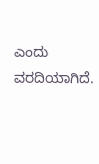ಎಂದು ವರದಿಯಾಗಿದೆ.